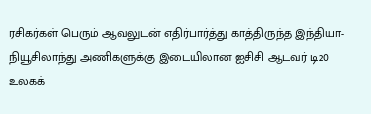ரசிகர்கள் பெரும் ஆவலுடன் எதிர்பார்த்து காத்திருந்த இந்தியா- நியூசிலாந்து அணிகளுக்கு இடையிலான ஐசிசி ஆடவர் டி20 உலகக்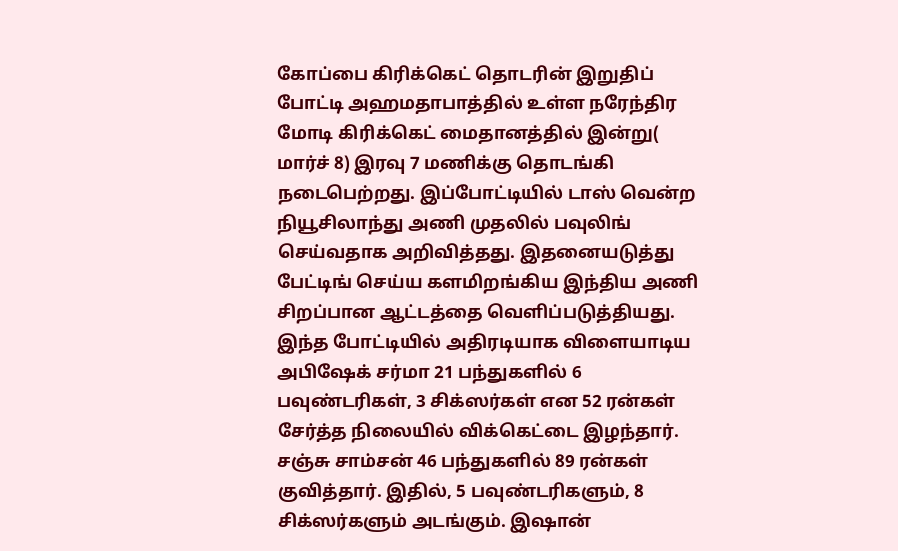கோப்பை கிரிக்கெட் தொடரின் இறுதிப் போட்டி அஹமதாபாத்தில் உள்ள நரேந்திர மோடி கிரிக்கெட் மைதானத்தில் இன்று( மார்ச் 8) இரவு 7 மணிக்கு தொடங்கி நடைபெற்றது. இப்போட்டியில் டாஸ் வென்ற நியூசிலாந்து அணி முதலில் பவுலிங் செய்வதாக அறிவித்தது. இதனையடுத்து பேட்டிங் செய்ய களமிறங்கிய இந்திய அணி சிறப்பான ஆட்டத்தை வெளிப்படுத்தியது. இந்த போட்டியில் அதிரடியாக விளையாடிய அபிஷேக் சர்மா 21 பந்துகளில் 6 பவுண்டரிகள், 3 சிக்ஸர்கள் என 52 ரன்கள் சேர்த்த நிலையில் விக்கெட்டை இழந்தார். சஞ்சு சாம்சன் 46 பந்துகளில் 89 ரன்கள் குவித்தார். இதில், 5 பவுண்டரிகளும், 8 சிக்ஸர்களும் அடங்கும். இஷான்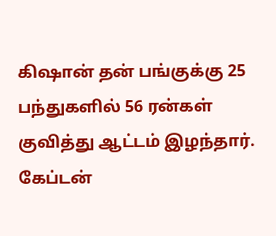கிஷான் தன் பங்குக்கு 25 பந்துகளில் 56 ரன்கள் குவித்து ஆட்டம் இழந்தார். கேப்டன்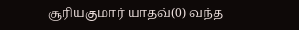சூரியகுமார் யாதவ்(0) வந்த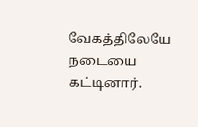வேகத்திலேயே நடையை கட்டினார்.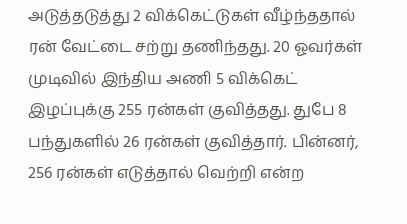அடுத்தடுத்து 2 விக்கெட்டுகள் வீழ்ந்ததால் ரன் வேட்டை சற்று தணிந்தது. 20 ஓவர்கள் முடிவில் இந்திய அணி 5 விக்கெட் இழப்புக்கு 255 ரன்கள் குவித்தது. துபே 8 பந்துகளில் 26 ரன்கள் குவித்தார். பின்னர், 256 ரன்கள் எடுத்தால் வெற்றி என்ற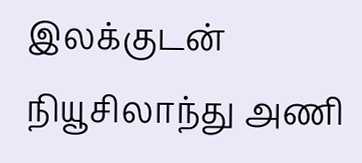இலக்குடன் நியூசிலாந்து அணி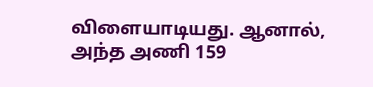விளையாடியது. ஆனால், அந்த அணி 159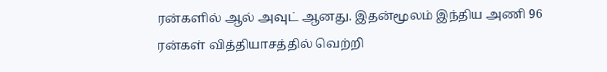ரன்களில் ஆல் அவுட் ஆனது. இதன்மூலம் இந்திய அணி 96 ரன்கள் வித்தியாசத்தில் வெற்றி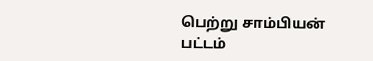பெற்று சாம்பியன் பட்டம்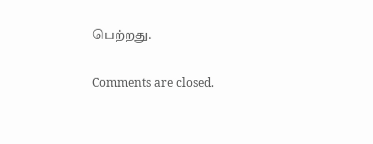பெற்றது.

Comments are closed.